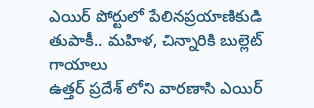ఎయిర్ పోర్టులో పేలినప్రయాణికుడి తుపాకీ.. మహిళ, చిన్నారికి బుల్లెట్ గాయాలు
ఉత్తర్ ప్రదేశ్ లోని వారణాసి ఎయిర్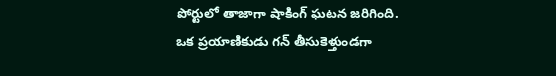పోర్టులో తాజాగా షాకింగ్ ఘటన జరిగింది. ఒక ప్రయాణికుడు గన్ తీసుకెళ్తుండగా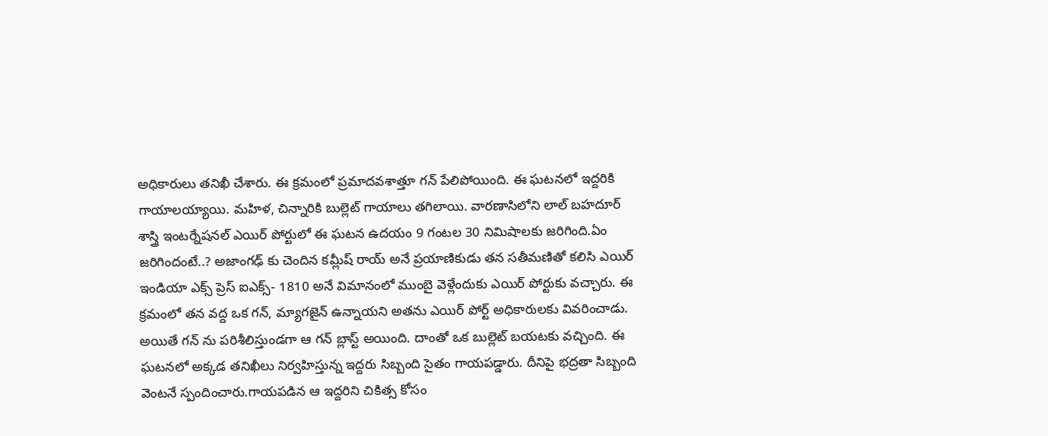అధికారులు తనిఖీ చేశారు. ఈ క్రమంలో ప్రమాదవశాత్తూ గన్ పేలిపోయింది. ఈ ఘటనలో ఇద్దరికి గాయాలయ్యాయి. మహిళ, చిన్నారికి బుల్లెట్ గాయాలు తగిలాయి. వారణాసిలోని లాల్ బహదూర్ శాస్త్రి ఇంటర్నేషనల్ ఎయిర్ పోర్టులో ఈ ఘటన ఉదయం 9 గంటల 30 నిమిషాలకు జరిగింది.ఏం జరిగిందంటే..? అజాంగఢ్ కు చెందిన కమ్లీష్ రాయ్ అనే ప్రయాణికుడు తన సతీమణితో కలిసి ఎయిర్ ఇండియా ఎక్స్ ప్రెస్ ఐఎక్స్- 1810 అనే విమానంలో ముంబై వెళ్లేందుకు ఎయిర్ పోర్టుకు వచ్చారు. ఈ క్రమంలో తన వద్ద ఒక గన్, మ్యాగజైన్ ఉన్నాయని అతను ఎయిర్ పోర్ట్ అధికారులకు వివరించాడు. అయితే గన్ ను పరిశీలిస్తుండగా ఆ గన్ బ్లాస్ట్ అయింది. దాంతో ఒక బుల్లెట్ బయటకు వచ్చింది. ఈ ఘటనలో అక్కడ తనిఖీలు నిర్వహిస్తున్న ఇద్దరు సిబ్బంది సైతం గాయపడ్డారు. దీనిపై భద్రతా సిబ్బంది వెంటనే స్పందించారు.గాయపడిన ఆ ఇద్దరిని చికిత్స కోసం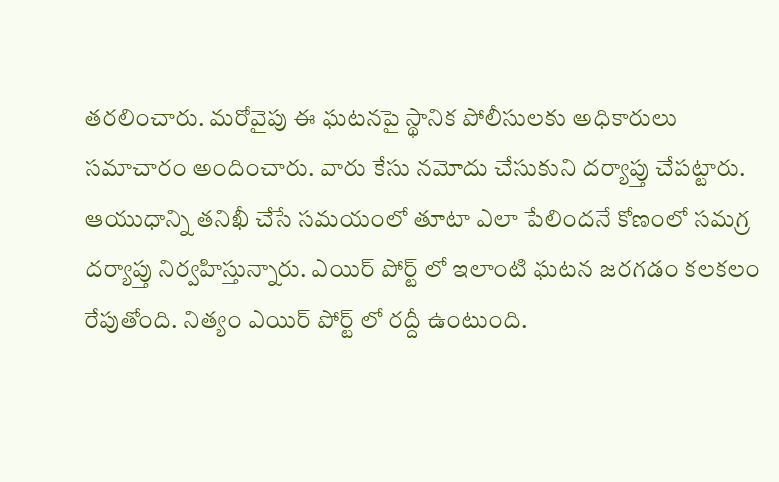తరలించారు. మరోవైపు ఈ ఘటనపై స్థానిక పోలీసులకు అధికారులు సమాచారం అందించారు. వారు కేసు నమోదు చేసుకుని దర్యాప్తు చేపట్టారు. ఆయుధాన్ని తనిఖీ చేసే సమయంలో తూటా ఎలా పేలిందనే కోణంలో సమగ్ర దర్యాప్తు నిర్వహిస్తున్నారు. ఎయిర్ పోర్ట్ లో ఇలాంటి ఘటన జరగడం కలకలం రేపుతోంది. నిత్యం ఎయిర్ పోర్ట్ లో రద్దీ ఉంటుంది.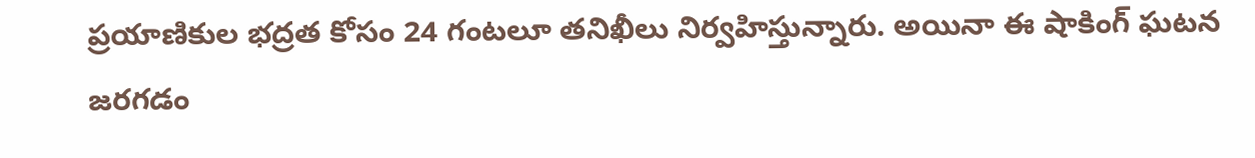ప్రయాణికుల భద్రత కోసం 24 గంటలూ తనిఖీలు నిర్వహిస్తున్నారు. అయినా ఈ షాకింగ్ ఘటన జరగడం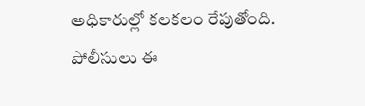అధికారుల్లో కలకలం రేపుతోంది. పోలీసులు ఈ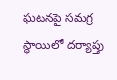ఘటనపై సమగ్ర స్థాయిలో దర్యాప్తు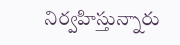నిర్వహిస్తున్నారు